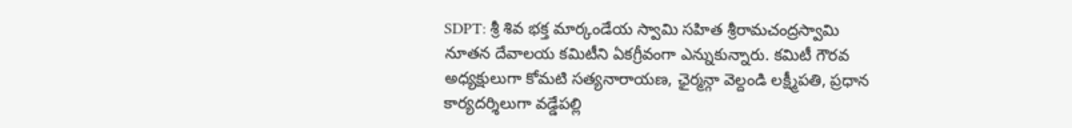SDPT: శ్రీ శివ భక్త మార్కండేయ స్వామి సహిత శ్రీరామచంద్రస్వామి నూతన దేవాలయ కమిటీని ఏకగ్రీవంగా ఎన్నుకున్నారు. కమిటీ గౌరవ అధ్యక్షులుగా కోమటి సత్యనారాయణ, ఛైర్మన్గా వెల్దండి లక్ష్మీపతి, ప్రధాన కార్యదర్శిలుగా వడ్డేపల్లి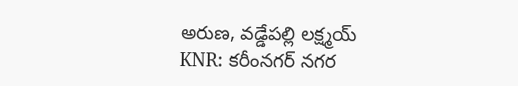అరుణ, వడ్డేపల్లి లక్ష్మయ్
KNR: కరీంనగర్ నగర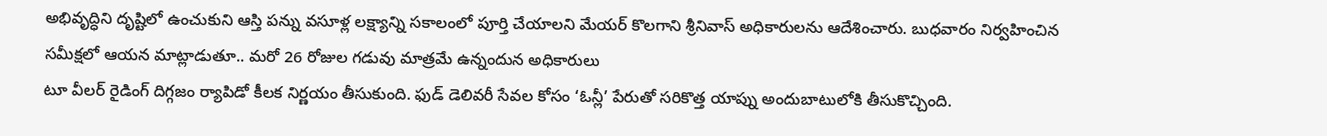అభివృద్ధిని దృష్టిలో ఉంచుకుని ఆస్తి పన్ను వసూళ్ల లక్ష్యాన్ని సకాలంలో పూర్తి చేయాలని మేయర్ కొలగాని శ్రీనివాస్ అధికారులను ఆదేశించారు. బుధవారం నిర్వహించిన సమీక్షలో ఆయన మాట్లాడుతూ.. మరో 26 రోజుల గడువు మాత్రమే ఉన్నందున అధికారులు
టూ వీలర్ రైడింగ్ దిగ్గజం ర్యాపిడో కీలక నిర్ణయం తీసుకుంది. ఫుడ్ డెలివరీ సేవల కోసం ‘ఓన్లీ’ పేరుతో సరికొత్త యాప్ను అందుబాటులోకి తీసుకొచ్చింది.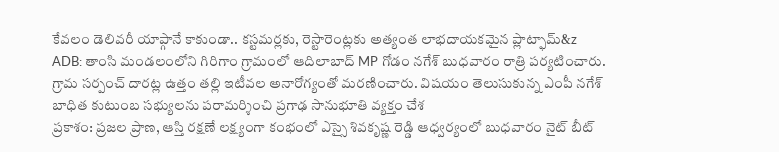కేవలం డెలివరీ యాప్గానే కాకుండా.. కస్టమర్లకు, రెస్టారెంట్లకు అత్యంత లాభదాయకమైన ప్లాట్ఫామ్&z
ADB: తాంసి మండలంలోని గిరిగాం గ్రామంలో ఆదిలాబాద్ MP గోడం నగేశ్ బుధవారం రాత్రి పర్యటించారు. గ్రామ సర్పంచ్ దారట్ల ఉత్తం తల్లి ఇటీవల అనారోగ్యంతో మరణించారు. విషయం తెలుసుకున్న ఎంపీ నగేశ్ బాధిత కుటుంబ సభ్యులను పరామర్శించి ప్రగాఢ సానుభూతి వ్యక్తం చేశ
ప్రకాశం: ప్రజల ప్రాణ, ఆస్తి రక్షణే లక్ష్యంగా కంభంలో ఎస్సై శివకృష్ణ రెడ్డి ఆధ్వర్యంలో బుధవారం నైట్ బీట్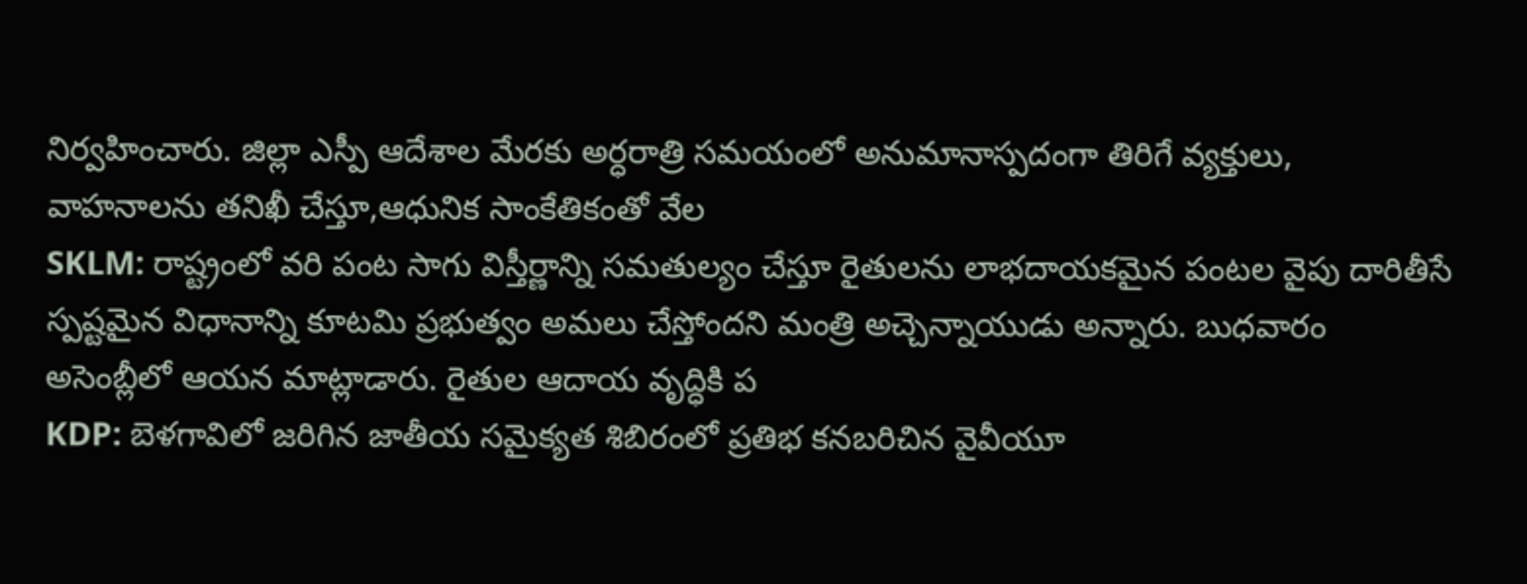నిర్వహించారు. జిల్లా ఎస్పీ ఆదేశాల మేరకు అర్ధరాత్రి సమయంలో అనుమానాస్పదంగా తిరిగే వ్యక్తులు, వాహనాలను తనిఖీ చేస్తూ,ఆధునిక సాంకేతికంతో వేల
SKLM: రాష్ట్రంలో వరి పంట సాగు విస్తీర్ణాన్ని సమతుల్యం చేస్తూ రైతులను లాభదాయకమైన పంటల వైపు దారితీసే స్పష్టమైన విధానాన్ని కూటమి ప్రభుత్వం అమలు చేస్తోందని మంత్రి అచ్చెన్నాయుడు అన్నారు. బుధవారం అసెంబ్లీలో ఆయన మాట్లాడారు. రైతుల ఆదాయ వృద్ధికి ప
KDP: బెళగావిలో జరిగిన జాతీయ సమైక్యత శిబిరంలో ప్రతిభ కనబరిచిన వైవీయూ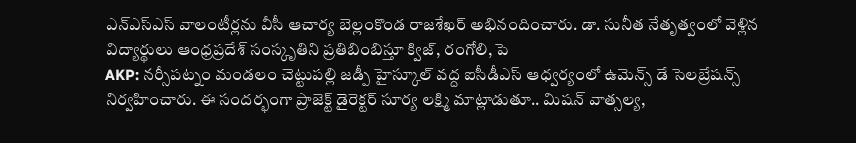ఎన్ఎస్ఎస్ వాలంటీర్లను వీసీ ఆచార్య బెల్లంకొండ రాజశేఖర్ అభినందించారు. డా. సునీత నేతృత్వంలో వెళ్లిన విద్యార్థులు ఆంధ్రప్రదేశ్ సంస్కృతిని ప్రతిబింబిస్తూ క్విజ్, రంగోలి, పె
AKP: నర్సీపట్నం మండలం చెట్టుపల్లి జడ్పీ హైస్కూల్ వద్ద ఐసీడీఎస్ ఆధ్వర్యంలో ఉమెన్స్ డే సెలబ్రేషన్స్ నిర్వహించారు. ఈ సందర్భంగా ప్రాజెక్ట్ డైరెక్టర్ సూర్య లక్ష్మి మాట్లాడుతూ.. మిషన్ వాత్సల్య,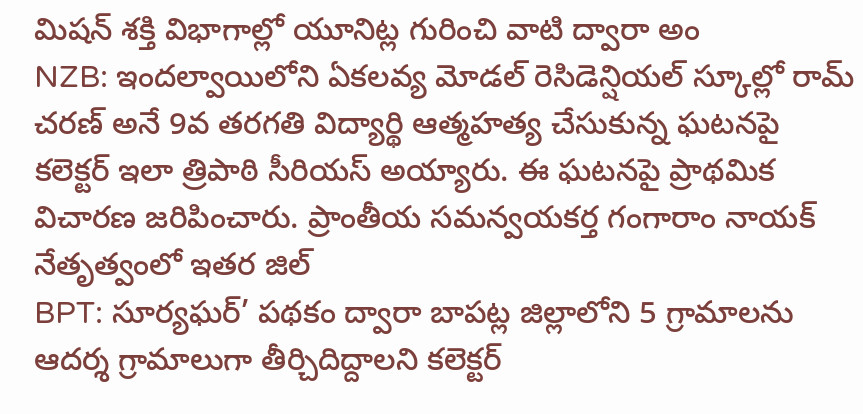మిషన్ శక్తి విభాగాల్లో యూనిట్ల గురించి వాటి ద్వారా అం
NZB: ఇందల్వాయిలోని ఏకలవ్య మోడల్ రెసిడెన్షియల్ స్కూల్లో రామ్ చరణ్ అనే 9వ తరగతి విద్యార్థి ఆత్మహత్య చేసుకున్న ఘటనపై కలెక్టర్ ఇలా త్రిపాఠి సీరియస్ అయ్యారు. ఈ ఘటనపై ప్రాథమిక విచారణ జరిపించారు. ప్రాంతీయ సమన్వయకర్త గంగారాం నాయక్ నేతృత్వంలో ఇతర జిల్
BPT: సూర్యఘర్’ పథకం ద్వారా బాపట్ల జిల్లాలోని 5 గ్రామాలను ఆదర్శ గ్రామాలుగా తీర్చిదిద్దాలని కలెక్టర్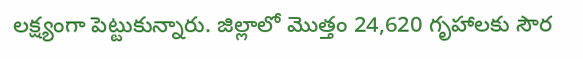లక్ష్యంగా పెట్టుకున్నారు. జిల్లాలో మొత్తం 24,620 గృహాలకు సౌర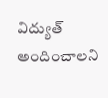విద్యుత్ అందించాలని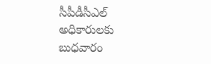సీపీడీసీఎల్ అధికారులకు బుధవారం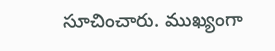సూచించారు. ముఖ్యంగా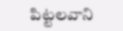పిట్టలవాని